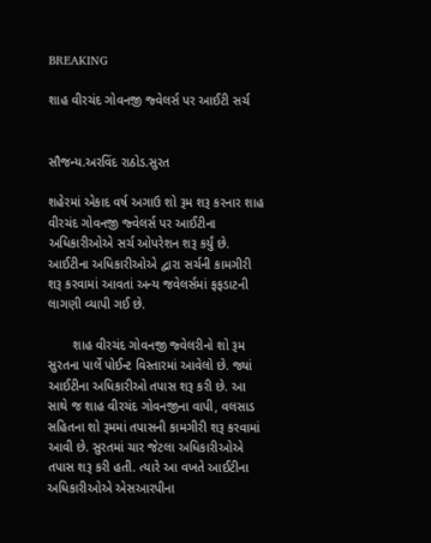BREAKING

શાહ વીરચંદ ગોવનજી જ્વેલર્સ પર આઈટી સર્ચ


સૌજન્ય.અરવિંદ રાઠોડ.સુરત

શહેરમાં એકાદ વર્ષ અગાઉ શો રૂમ શરૂ કરનાર શાહ વીરચંદ ગોવનજી જ્વેલર્સ પર આઈટીના અધિકારીઓએ સર્ચ ઓપરેશન શરૂ કર્યું છે. આઈટીના અધિકારીઓએ દ્વારા સર્ચની કામગીરી શરૂ કરવામાં આવતાં અન્ય જવેલર્સમાં ફફડાટની લાગણી વ્યાપી ગઈ છે.

       શાહ વીરચંદ ગોવનજી જ્વેલરીનો શો રૂમ સુરતના પાર્લે પોઈન્ટ વિસ્તારમાં આવેલો છે. જ્યાં આઈટીના અધિકારીઓ તપાસ શરૂ કરી છે. આ સાથે જ શાહ વીરચંદ ગોવનજીના વાપી, વલસાડ સહિતના શો રૂમમાં તપાસની કામગીરી શરૂ કરવામાં આવી છે. સુરતમાં ચાર જેટલા અધિકારીઓએ તપાસ શરૂ કરી હતી. ત્યારે આ વખતે આઈટીના અધિકારીઓએ એસઆરપીના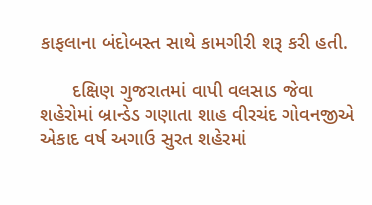કાફલાના બંદોબસ્ત સાથે કામગીરી શરૂ કરી હતી.

      દક્ષિણ ગુજરાતમાં વાપી વલસાડ જેવા શહેરોમાં બ્રાન્ડેડ ગણાતા શાહ વીરચંદ ગોવનજીએ એકાદ વર્ષ અગાઉ સુરત શહેરમાં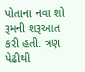પોતાના નવા શો રૂમની શરૂઆત કરી હતી. ત્રણ પેઢીથી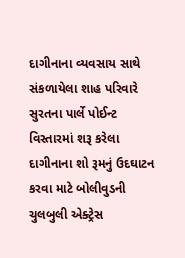દાગીનાના વ્યવસાય સાથે સંકળાયેલા શાહ પરિવારે સુરતના પાર્લે પોઈન્ટ વિસ્તારમાં શરૂ કરેલા દાગીનાના શો રૂમનું ઉદઘાટન કરવા માટે બોલીવુડની ચુલબુલી એક્ટ્રેસ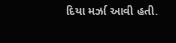દિયા મર્ઝા આવી હતી.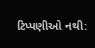ટિપ્પણીઓ નથી: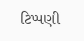ટિપ્પણી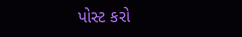પોસ્ટ કરો